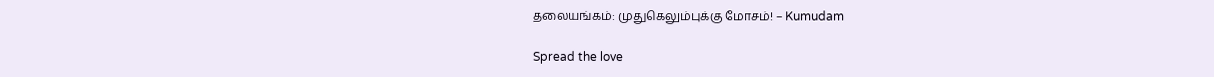தலையங்கம்: முதுகெலும்புக்கு மோசம்! – Kumudam

Spread the love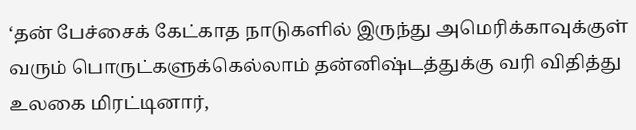‘தன் பேச்சைக் கேட்காத நாடுகளில் இருந்து அமெரிக்காவுக்குள் வரும் பொருட்களுக்கெல்லாம் தன்னிஷ்டத்துக்கு வரி விதித்து உலகை மிரட்டினார்,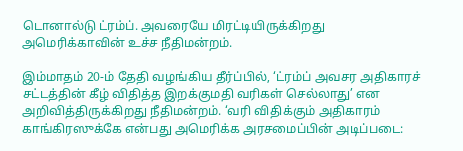டொனால்டு ட்ரம்ப். அவரையே மிரட்டியிருக்கிறது அமெரிக்காவின் உச்ச நீதிமன்றம்.

இம்மாதம் 20-ம் தேதி வழங்கிய தீர்ப்பில், ‘ட்ரம்ப் அவசர அதிகாரச் சட்டத்தின் கீழ் விதித்த இறக்குமதி வரிகள் செல்லாது’ என அறிவித்திருக்கிறது நீதிமன்றம். ‘வரி விதிக்கும் அதிகாரம் காங்கிரஸுக்கே என்பது அமெரிக்க அரசமைப்பின் அடிப்படை: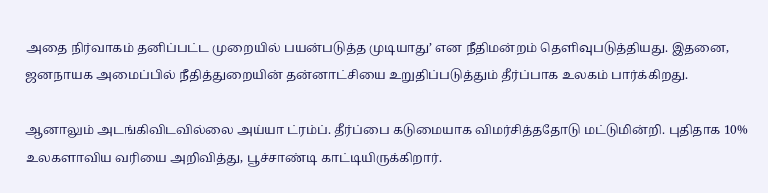அதை நிர்வாகம் தனிப்பட்ட முறையில் பயன்படுத்த முடியாது’ என நீதிமன்றம் தெளிவுபடுத்தியது. இதனை, ஜனநாயக அமைப்பில் நீதித்துறையின் தன்னாட்சியை உறுதிப்படுத்தும் தீர்ப்பாக உலகம் பார்க்கிறது.

ஆனாலும் அடங்கிவிடவில்லை அய்யா ட்ரம்ப். தீர்ப்பை கடுமையாக விமர்சித்ததோடு மட்டுமின்றி. புதிதாக 10% உலகளாவிய வரியை அறிவித்து, பூச்சாண்டி காட்டியிருக்கிறார்.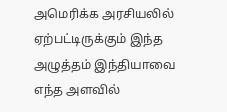அமெரிக்க அரசியலில் ஏற்பட்டிருக்கும் இந்த அழுத்தம் இந்தியாவை எந்த அளவில்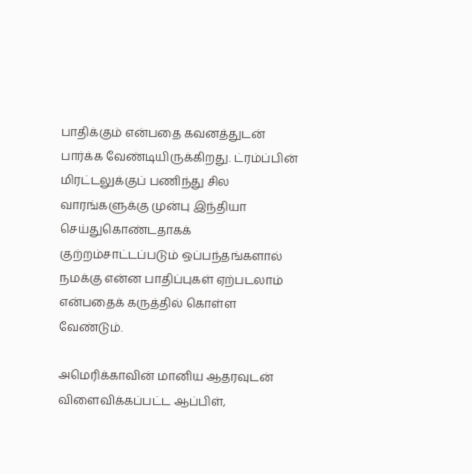பாதிக்கும் என்பதை கவனத்துடன் பார்க்க வேண்டியிருக்கிறது. ட்ரம்ப்பின் மிரட்டலுக்குப் பணிந்து சில வாரங்களுக்கு முன்பு இந்தியா செய்துகொண்டதாகக் குற்றம்சாட்டப்படும் ஒப்பந்தங்களால் நமக்கு என்ன பாதிப்புகள் ஏற்படலாம் என்பதைக் கருத்தில் கொள்ள வேண்டும்.

அமெரிக்காவின் மானிய ஆதரவுடன் விளைவிக்கப்பட்ட ஆப்பிள்,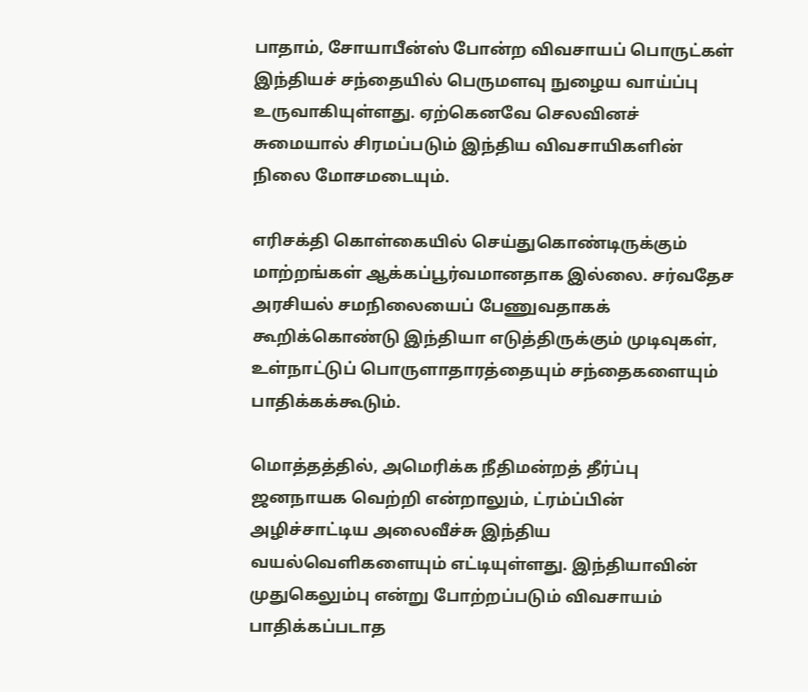பாதாம், சோயாபீன்ஸ் போன்ற விவசாயப் பொருட்கள் இந்தியச் சந்தையில் பெருமளவு நுழைய வாய்ப்பு உருவாகியுள்ளது. ஏற்கெனவே செலவினச் சுமையால் சிரமப்படும் இந்திய விவசாயிகளின் நிலை மோசமடையும்.

எரிசக்தி கொள்கையில் செய்துகொண்டிருக்கும் மாற்றங்கள் ஆக்கப்பூர்வமானதாக இல்லை. சர்வதேச அரசியல் சமநிலையைப் பேணுவதாகக் கூறிக்கொண்டு இந்தியா எடுத்திருக்கும் முடிவுகள், உள்நாட்டுப் பொருளாதாரத்தையும் சந்தைகளையும் பாதிக்கக்கூடும்.

மொத்தத்தில், அமெரிக்க நீதிமன்றத் தீர்ப்பு ஜனநாயக வெற்றி என்றாலும், ட்ரம்ப்பின் அழிச்சாட்டிய அலைவீச்சு இந்திய வயல்வெளிகளையும் எட்டியுள்ளது. இந்தியாவின் முதுகெலும்பு என்று போற்றப்படும் விவசாயம் பாதிக்கப்படாத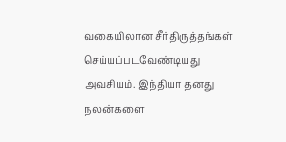வகையிலான சீர்திருத்தங்கள் செய்யப்படவேண்டியது அவசியம். இந்தியா தனது நலன்களை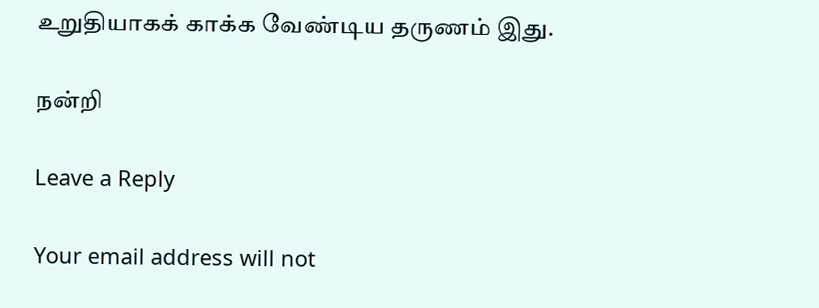உறுதியாகக் காக்க வேண்டிய தருணம் இது.

நன்றி

Leave a Reply

Your email address will not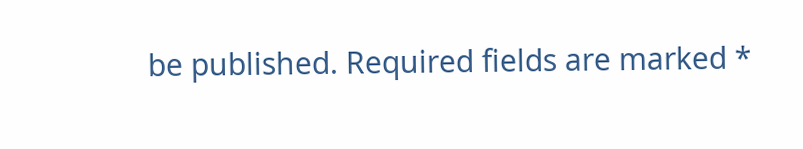be published. Required fields are marked *